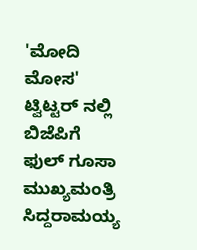'ಮೋದಿ ಮೋಸ' ಟ್ವಿಟ್ಟರ್ ನಲ್ಲಿ ಬಿಜೆಪಿಗೆ ಫುಲ್ ಗೂಸಾ
ಮುಖ್ಯಮಂತ್ರಿ ಸಿದ್ದರಾಮಯ್ಯ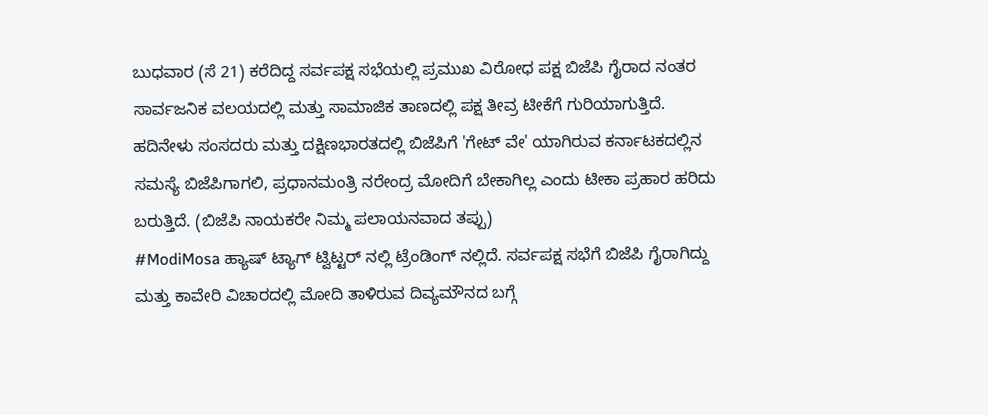ಬುಧವಾರ (ಸೆ 21) ಕರೆದಿದ್ದ ಸರ್ವಪಕ್ಷ ಸಭೆಯಲ್ಲಿ ಪ್ರಮುಖ ವಿರೋಧ ಪಕ್ಷ ಬಿಜೆಪಿ ಗೈರಾದ ನಂತರ ಸಾರ್ವಜನಿಕ ವಲಯದಲ್ಲಿ ಮತ್ತು ಸಾಮಾಜಿಕ ತಾಣದಲ್ಲಿ ಪಕ್ಷ ತೀವ್ರ ಟೀಕೆಗೆ ಗುರಿಯಾಗುತ್ತಿದೆ.
ಹದಿನೇಳು ಸಂಸದರು ಮತ್ತು ದಕ್ಷಿಣಭಾರತದಲ್ಲಿ ಬಿಜೆಪಿಗೆ 'ಗೇಟ್ ವೇ' ಯಾಗಿರುವ ಕರ್ನಾಟಕದಲ್ಲಿನ ಸಮಸ್ಯೆ ಬಿಜೆಪಿಗಾಗಲಿ, ಪ್ರಧಾನಮಂತ್ರಿ ನರೇಂದ್ರ ಮೋದಿಗೆ ಬೇಕಾಗಿಲ್ಲ ಎಂದು ಟೀಕಾ ಪ್ರಹಾರ ಹರಿದು ಬರುತ್ತಿದೆ. (ಬಿಜೆಪಿ ನಾಯಕರೇ ನಿಮ್ಮ ಪಲಾಯನವಾದ ತಪ್ಪು)
#ModiMosa ಹ್ಯಾಷ್ ಟ್ಯಾಗ್ ಟ್ವಿಟ್ಟರ್ ನಲ್ಲಿ ಟ್ರೆಂಡಿಂಗ್ ನಲ್ಲಿದೆ. ಸರ್ವಪಕ್ಷ ಸಭೆಗೆ ಬಿಜೆಪಿ ಗೈರಾಗಿದ್ದು ಮತ್ತು ಕಾವೇರಿ ವಿಚಾರದಲ್ಲಿ ಮೋದಿ ತಾಳಿರುವ ದಿವ್ಯಮೌನದ ಬಗ್ಗೆ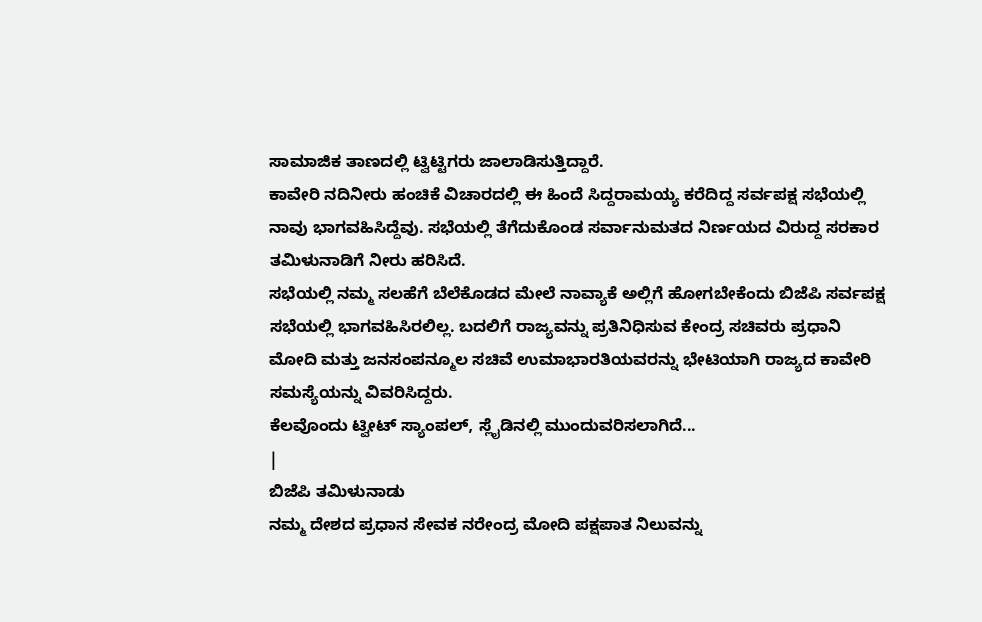ಸಾಮಾಜಿಕ ತಾಣದಲ್ಲಿ ಟ್ವಿಟ್ಟಿಗರು ಜಾಲಾಡಿಸುತ್ತಿದ್ದಾರೆ.
ಕಾವೇರಿ ನದಿನೀರು ಹಂಚಿಕೆ ವಿಚಾರದಲ್ಲಿ ಈ ಹಿಂದೆ ಸಿದ್ದರಾಮಯ್ಯ ಕರೆದಿದ್ದ ಸರ್ವಪಕ್ಷ ಸಭೆಯಲ್ಲಿ ನಾವು ಭಾಗವಹಿಸಿದ್ದೆವು. ಸಭೆಯಲ್ಲಿ ತೆಗೆದುಕೊಂಡ ಸರ್ವಾನುಮತದ ನಿರ್ಣಯದ ವಿರುದ್ದ ಸರಕಾರ ತಮಿಳುನಾಡಿಗೆ ನೀರು ಹರಿಸಿದೆ.
ಸಭೆಯಲ್ಲಿ ನಮ್ಮ ಸಲಹೆಗೆ ಬೆಲೆಕೊಡದ ಮೇಲೆ ನಾವ್ಯಾಕೆ ಅಲ್ಲಿಗೆ ಹೋಗಬೇಕೆಂದು ಬಿಜೆಪಿ ಸರ್ವಪಕ್ಷ ಸಭೆಯಲ್ಲಿ ಭಾಗವಹಿಸಿರಲಿಲ್ಲ. ಬದಲಿಗೆ ರಾಜ್ಯವನ್ನು ಪ್ರತಿನಿಧಿಸುವ ಕೇಂದ್ರ ಸಚಿವರು ಪ್ರಧಾನಿ ಮೋದಿ ಮತ್ತು ಜನಸಂಪನ್ಮೂಲ ಸಚಿವೆ ಉಮಾಭಾರತಿಯವರನ್ನು ಭೇಟಿಯಾಗಿ ರಾಜ್ಯದ ಕಾವೇರಿ ಸಮಸ್ಯೆಯನ್ನು ವಿವರಿಸಿದ್ದರು.
ಕೆಲವೊಂದು ಟ್ವೀಟ್ ಸ್ಯಾಂಪಲ್, ಸ್ಲೈಡಿನಲ್ಲಿ ಮುಂದುವರಿಸಲಾಗಿದೆ...
|
ಬಿಜೆಪಿ ತಮಿಳುನಾಡು
ನಮ್ಮ ದೇಶದ ಪ್ರಧಾನ ಸೇವಕ ನರೇಂದ್ರ ಮೋದಿ ಪಕ್ಷಪಾತ ನಿಲುವನ್ನು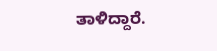ತಾಳಿದ್ದಾರೆ.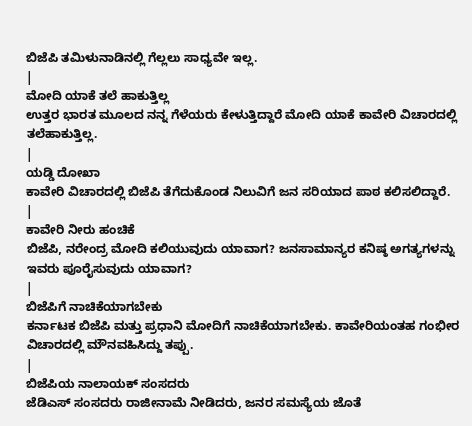ಬಿಜೆಪಿ ತಮಿಳುನಾಡಿನಲ್ಲಿ ಗೆಲ್ಲಲು ಸಾಧ್ಯವೇ ಇಲ್ಲ.
|
ಮೋದಿ ಯಾಕೆ ತಲೆ ಹಾಕುತ್ತಿಲ್ಲ
ಉತ್ತರ ಭಾರತ ಮೂಲದ ನನ್ನ ಗೆಳೆಯರು ಕೇಳುತ್ತಿದ್ದಾರೆ ಮೋದಿ ಯಾಕೆ ಕಾವೇರಿ ವಿಚಾರದಲ್ಲಿ ತಲೆಹಾಕುತ್ತಿಲ್ಲ.
|
ಯಡ್ಡಿ ದೋಖಾ
ಕಾವೇರಿ ವಿಚಾರದಲ್ಲಿ ಬಿಜೆಪಿ ತೆಗೆದುಕೊಂಡ ನಿಲುವಿಗೆ ಜನ ಸರಿಯಾದ ಪಾಠ ಕಲಿಸಲಿದ್ದಾರೆ.
|
ಕಾವೇರಿ ನೀರು ಹಂಚಿಕೆ
ಬಿಜೆಪಿ, ನರೇಂದ್ರ ಮೋದಿ ಕಲಿಯುವುದು ಯಾವಾಗ? ಜನಸಾಮಾನ್ಯರ ಕನಿಷ್ಠ ಅಗತ್ಯಗಳನ್ನು ಇವರು ಪೂರೈಸುವುದು ಯಾವಾಗ?
|
ಬಿಜೆಪಿಗೆ ನಾಚಿಕೆಯಾಗಬೇಕು
ಕರ್ನಾಟಕ ಬಿಜೆಪಿ ಮತ್ತು ಪ್ರಧಾನಿ ಮೋದಿಗೆ ನಾಚಿಕೆಯಾಗಬೇಕು. ಕಾವೇರಿಯಂತಹ ಗಂಭೀರ ವಿಚಾರದಲ್ಲಿ ಮೌನವಹಿಸಿದ್ದು ತಪ್ಪು.
|
ಬಿಜೆಪಿಯ ನಾಲಾಯಕ್ ಸಂಸದರು
ಜೆಡಿಎಸ್ ಸಂಸದರು ರಾಜೀನಾಮೆ ನೀಡಿದರು, ಜನರ ಸಮಸ್ಯೆಯ ಜೊತೆ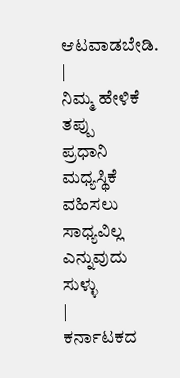ಆಟವಾಡಬೇಡಿ.
|
ನಿಮ್ಮ ಹೇಳಿಕೆ ತಪ್ಪು
ಪ್ರಧಾನಿ ಮಧ್ಯಸ್ಥಿಕೆ ವಹಿಸಲು ಸಾಧ್ಯವಿಲ್ಲ ಎನ್ನುವುದು ಸುಳ್ಳು
|
ಕರ್ನಾಟಕದ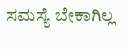ಸಮಸ್ಯೆ ಬೇಕಾಗಿಲ್ಲ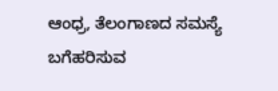ಆಂಧ್ರ, ತೆಲಂಗಾಣದ ಸಮಸ್ಯೆ ಬಗೆಹರಿಸುವ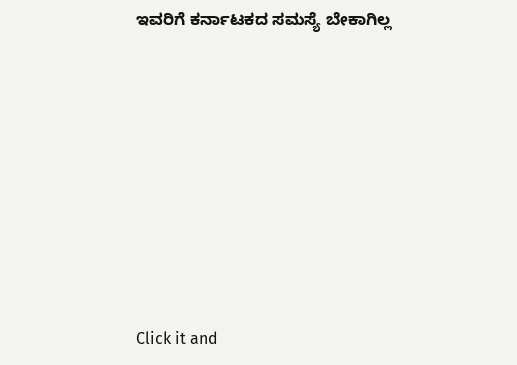ಇವರಿಗೆ ಕರ್ನಾಟಕದ ಸಮಸ್ಯೆ ಬೇಕಾಗಿಲ್ಲ












Click it and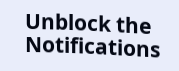Unblock the Notifications